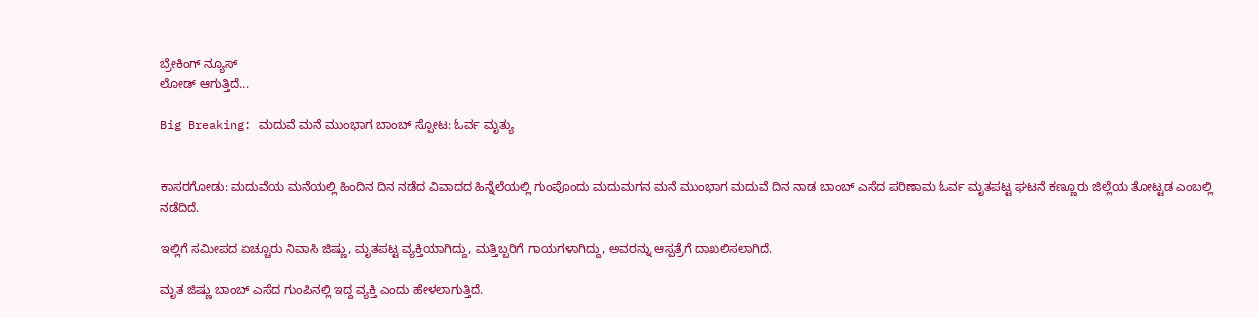ಬ್ರೇಕಿಂಗ್ ನ್ಯೂಸ್
ಲೋಡ್ ಆಗುತ್ತಿದೆ...

Big Breaking: ಮದುವೆ ಮನೆ ಮುಂಭಾಗ ಬಾಂಬ್ ಸ್ಪೋಟ: ಓರ್ವ ಮೃತ್ಯು


ಕಾಸರಗೋಡು: ಮದುವೆಯ ಮನೆಯಲ್ಲಿ ಹಿಂದಿನ ದಿನ‌ ನಡೆದ ವಿವಾದದ ಹಿನ್ನೆಲೆಯಲ್ಲಿ ಗುಂಪೊಂದು ಮದುಮಗನ ಮನೆ ಮುಂಭಾಗ ಮದುವೆ ದಿನ ನಾಡ ಬಾಂಬ್ ಎಸೆದ ಪರಿಣಾಮ ಓರ್ವ ಮೃತಪಟ್ಟ ಘಟನೆ ಕಣ್ಣೂರು ಜಿಲ್ಲೆಯ ತೋಟ್ಟಡ ಎಂಬಲ್ಲಿ ನಡೆದಿದೆ.

ಇಲ್ಲಿಗೆ ಸಮೀಪದ ಏಚ್ಚೂರು ನಿವಾಸಿ ಜಿಷ್ಣು, ಮೃತಪಟ್ಟ ವ್ಯಕ್ತಿಯಾಗಿದ್ದು, ಮತ್ತಿಬ್ಬರಿಗೆ ಗಾಯಗಳಾಗಿದ್ದು, ಅವರನ್ನು ಆಸ್ಪತ್ರೆಗೆ ದಾಖಲಿಸಲಾಗಿದೆ.

ಮೃತ ಜಿಷ್ಣು ಬಾಂಬ್ ಎಸೆದ ಗುಂಪಿನಲ್ಲಿ ಇದ್ದ ವ್ಯಕ್ತಿ ಎಂದು ಹೇಳಲಾಗುತ್ತಿದೆ.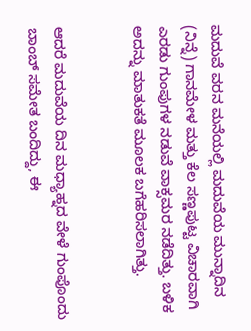ಮದುವೆ ವರನ ಮನೆಯಲ್ಲಿ ಮದುವೆಯ ಮುನ್ನಾದಿನ (ನಿನ್ನೆ) ಗಾನಮೇಳ ಮತ್ತು ಕೆಲ ಸಣ್ಣಪುಟ್ಟ ವಿಚಾರವಾಗಿ ಎರಡು ಗುಂಪುಗಳ ನಡುವೆ ವಾಕ್ಸಮರ ನಡೆದಿತ್ತು. ಬಳಿಕ ಅದನ್ನು ಮಾತುಕತೆ ಮೂಲಕ ಬಗೆಹರಿಸಲಾಗಿತ್ತು.


ಆದರೆ ಮದುವೆಯ ದಿನ ಮಧ್ಯಾಹ್ನದ ವೇಳೆ ಗುಂಪೊಂದು ಬಾಂಬ್ ಸಮೇತ ಬಂದಿದ್ದು, ಈ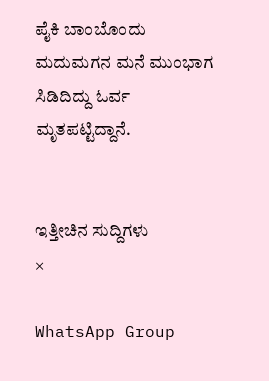ಪೈಕಿ ಬಾಂಬೊಂದು ಮದುಮಗನ‌ ಮನೆ ಮುಂಭಾಗ ಸಿಡಿದಿದ್ದು ಓರ್ವ ಮೃತಪಟ್ಟಿದ್ದಾನೆ.


ಇತ್ತೀಚಿನ ಸುದ್ದಿಗಳು
×

WhatsApp Group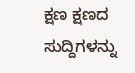ಕ್ಷಣ ಕ್ಷಣದ ಸುದ್ದಿಗಳನ್ನು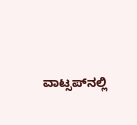ವಾಟ್ಸಪ್‌ನಲ್ಲಿ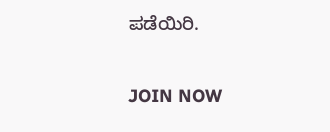ಪಡೆಯಿರಿ.

JOIN NOW